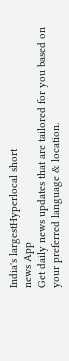India's largestHyperlocal short
news App
Get daily news updates that are tailored for you based on your preferred language & location.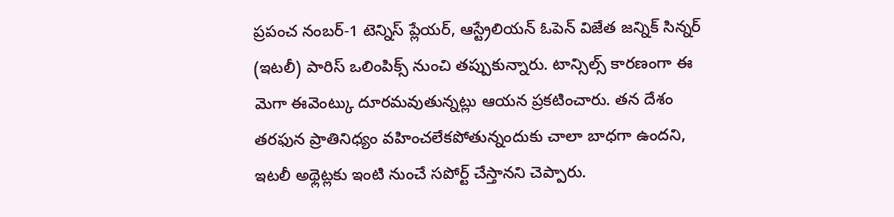ప్రపంచ నంబర్-1 టెన్నిస్ ప్లేయర్, ఆస్ట్రేలియన్ ఓపెన్ విజేత జన్నిక్ సిన్నర్ (ఇటలీ) పారిస్ ఒలింపిక్స్ నుంచి తప్పుకున్నారు. టాన్సిల్స్ కారణంగా ఈ మెగా ఈవెంట్కు దూరమవుతున్నట్లు ఆయన ప్రకటించారు. తన దేశం తరఫున ప్రాతినిధ్యం వహించలేకపోతున్నందుకు చాలా బాధగా ఉందని, ఇటలీ అథ్లెట్లకు ఇంటి నుంచే సపోర్ట్ చేస్తానని చెప్పారు.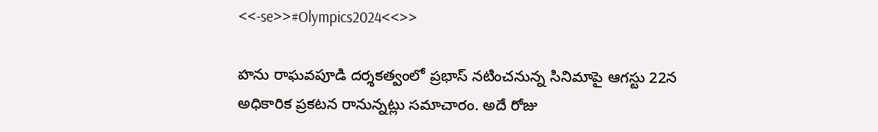<<-se>>#Olympics2024<<>>

హను రాఘవపూడి దర్శకత్వంలో ప్రభాస్ నటించనున్న సినిమాపై ఆగస్టు 22న అధికారిక ప్రకటన రానున్నట్లు సమాచారం. అదే రోజు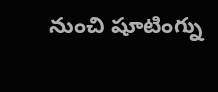నుంచి షూటింగ్ను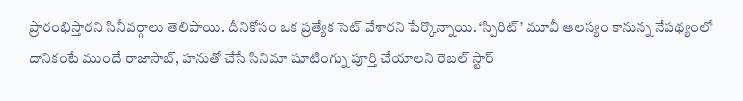ప్రారంభిస్తారని సినీవర్గాలు తెలిపాయి. దీనికోసం ఒక ప్రత్యేక సెట్ వేశారని పేర్కొన్నాయి. ‘స్పిరిట్’ మూవీ ఆలస్యం కానున్న నేపథ్యంలో దానికంటే ముందే రాజాసాబ్, హనుతో చేసే సినిమా షూటింగ్ను పూర్తి చేయాలని రెబల్ స్టార్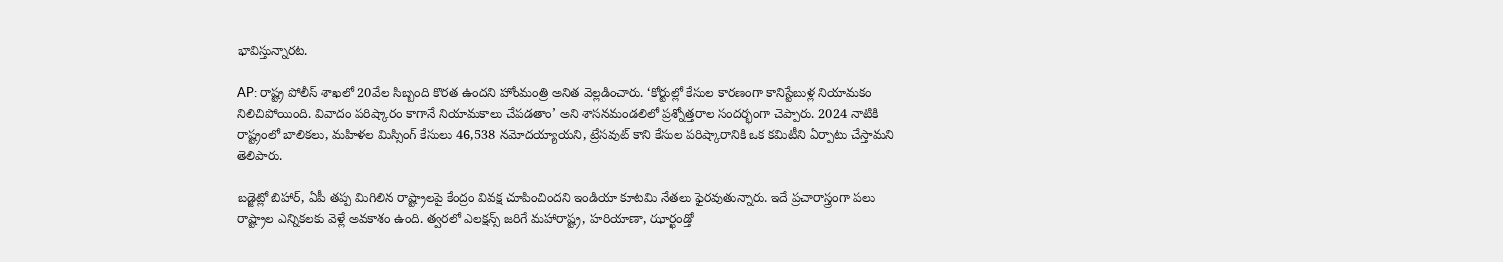భావిస్తున్నారట.

AP: రాష్ట్ర పోలీస్ శాఖలో 20వేల సిబ్బంది కొరత ఉందని హోంమంత్రి అనిత వెల్లడించారు. ‘కోర్టుల్లో కేసుల కారణంగా కానిస్టేబుళ్ల నియామకం నిలిచిపోయింది. వివాదం పరిష్కారం కాగానే నియామకాలు చేపడతాం’ అని శాసనమండలిలో ప్రశ్నోత్తరాల సందర్భంగా చెప్పారు. 2024 నాటికి రాష్ట్రంలో బాలికలు, మహిళల మిస్సింగ్ కేసులు 46,538 నమోదయ్యాయని, ట్రేసవుట్ కాని కేసుల పరిష్కారానికి ఒక కమిటీని ఏర్పాటు చేస్తామని తెలిపారు.

బడ్జెట్లో బిహార్, ఏపీ తప్ప మిగిలిన రాష్ట్రాలపై కేంద్రం వివక్ష చూపించిందని ఇండియా కూటమి నేతలు ఫైరవుతున్నారు. ఇదే ప్రచారాస్త్రంగా పలు రాష్ట్రాల ఎన్నికలకు వెళ్లే అవకాశం ఉంది. త్వరలో ఎలక్షన్స్ జరిగే మహారాష్ట్ర, హరియాణా, ఝార్ఖండ్తో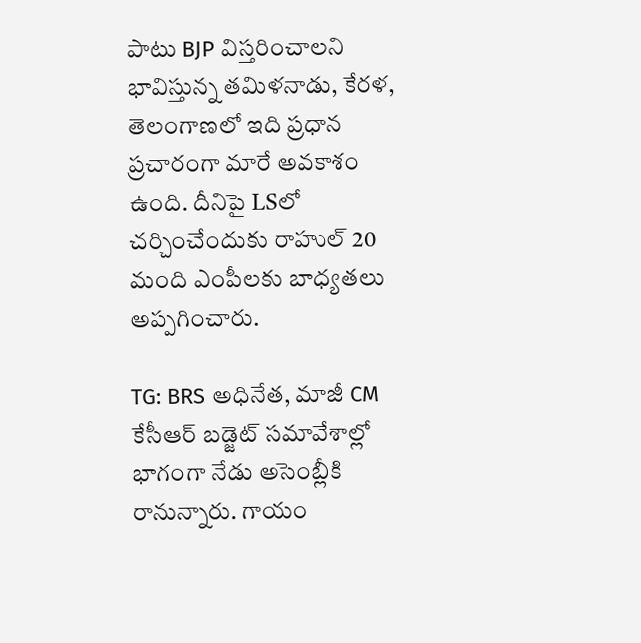పాటు BJP విస్తరించాలని భావిస్తున్న తమిళనాడు, కేరళ, తెలంగాణలో ఇది ప్రధాన ప్రచారంగా మారే అవకాశం ఉంది. దీనిపై LSలో చర్చించేందుకు రాహుల్ 20 మంది ఎంపీలకు బాధ్యతలు అప్పగించారు.

TG: BRS అధినేత, మాజీ CM కేసీఆర్ బడ్జెట్ సమావేశాల్లో భాగంగా నేడు అసెంబ్లీకి రానున్నారు. గాయం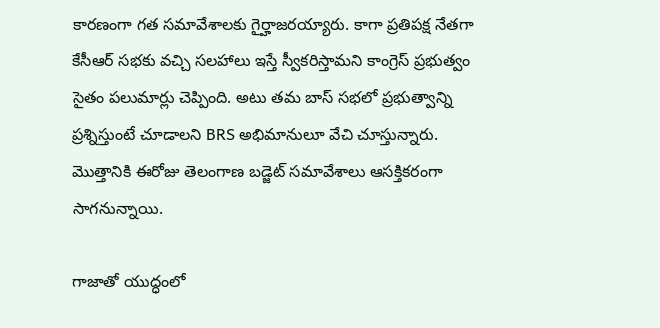కారణంగా గత సమావేశాలకు గైర్హాజరయ్యారు. కాగా ప్రతిపక్ష నేతగా కేసీఆర్ సభకు వచ్చి సలహాలు ఇస్తే స్వీకరిస్తామని కాంగ్రెస్ ప్రభుత్వం సైతం పలుమార్లు చెప్పింది. అటు తమ బాస్ సభలో ప్రభుత్వాన్ని ప్రశ్నిస్తుంటే చూడాలని BRS అభిమానులూ వేచి చూస్తున్నారు. మొత్తానికి ఈరోజు తెలంగాణ బడ్జెట్ సమావేశాలు ఆసక్తికరంగా సాగనున్నాయి.

గాజాతో యుద్ధంలో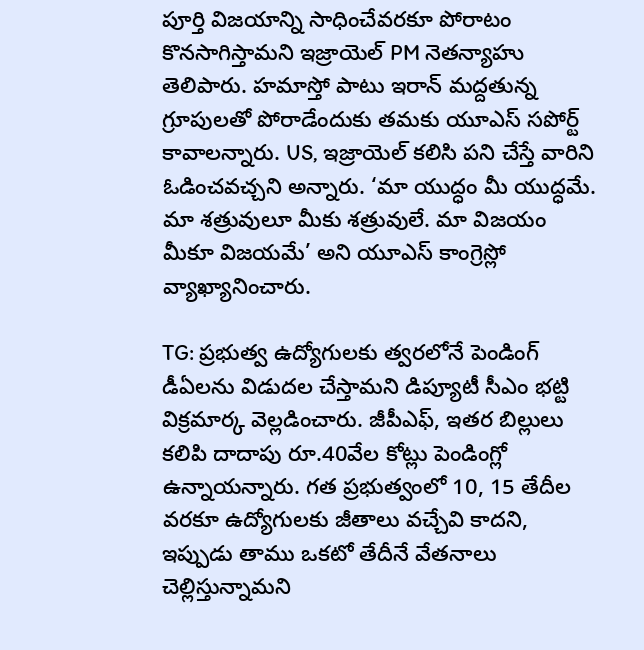పూర్తి విజయాన్ని సాధించేవరకూ పోరాటం కొనసాగిస్తామని ఇజ్రాయెల్ PM నెతన్యాహు తెలిపారు. హమాస్తో పాటు ఇరాన్ మద్దతున్న గ్రూపులతో పోరాడేందుకు తమకు యూఎస్ సపోర్ట్ కావాలన్నారు. US, ఇజ్రాయెల్ కలిసి పని చేస్తే వారిని ఓడించవచ్చని అన్నారు. ‘మా యుద్ధం మీ యుద్ధమే. మా శత్రువులూ మీకు శత్రువులే. మా విజయం మీకూ విజయమే’ అని యూఎస్ కాంగ్రెస్లో వ్యాఖ్యానించారు.

TG: ప్రభుత్వ ఉద్యోగులకు త్వరలోనే పెండింగ్ డీఏలను విడుదల చేస్తామని డిప్యూటీ సీఎం భట్టి విక్రమార్క వెల్లడించారు. జీపీఎఫ్, ఇతర బిల్లులు కలిపి దాదాపు రూ.40వేల కోట్లు పెండింగ్లో ఉన్నాయన్నారు. గత ప్రభుత్వంలో 10, 15 తేదీల వరకూ ఉద్యోగులకు జీతాలు వచ్చేవి కాదని, ఇప్పుడు తాము ఒకటో తేదీనే వేతనాలు చెల్లిస్తున్నామని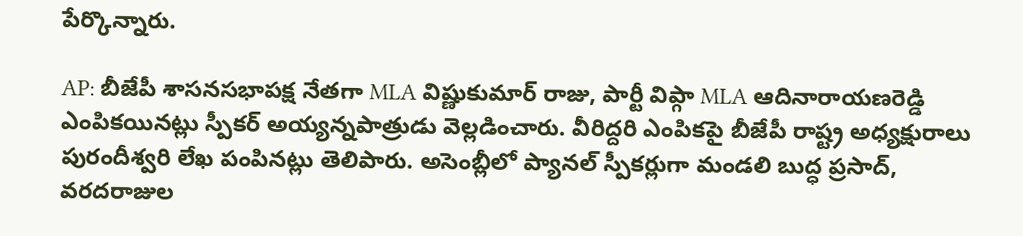పేర్కొన్నారు.

AP: బీజేపీ శాసనసభాపక్ష నేతగా MLA విష్ణుకుమార్ రాజు, పార్టీ విప్గా MLA ఆదినారాయణరెడ్డి ఎంపికయినట్లు స్పీకర్ అయ్యన్నపాత్రుడు వెల్లడించారు. వీరిద్దరి ఎంపికపై బీజేపీ రాష్ట్ర అధ్యక్షురాలు పురందీశ్వరి లేఖ పంపినట్లు తెలిపారు. అసెంబ్లీలో ప్యానల్ స్పీకర్లుగా మండలి బుద్ధ ప్రసాద్, వరదరాజుల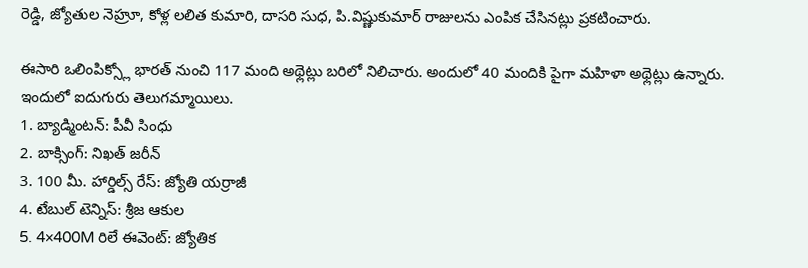రెడ్డి, జ్యోతుల నెహ్రూ, కోళ్ల లలిత కుమారి, దాసరి సుధ, పి.విష్ణుకుమార్ రాజులను ఎంపిక చేసినట్లు ప్రకటించారు.

ఈసారి ఒలింపిక్స్లో భారత్ నుంచి 117 మంది అథ్లెట్లు బరిలో నిలిచారు. అందులో 40 మందికి పైగా మహిళా అథ్లెట్లు ఉన్నారు. ఇందులో ఐదుగురు తెలుగమ్మాయిలు.
1. బ్యాడ్మింటన్: పీవీ సింధు
2. బాక్సింగ్: నిఖత్ జరీన్
3. 100 మీ. హార్డిల్స్ రేస్: జ్యోతి యర్రాజీ
4. టేబుల్ టెన్నిస్: శ్రీజ ఆకుల
5. 4×400M రిలే ఈవెంట్: జ్యోతిక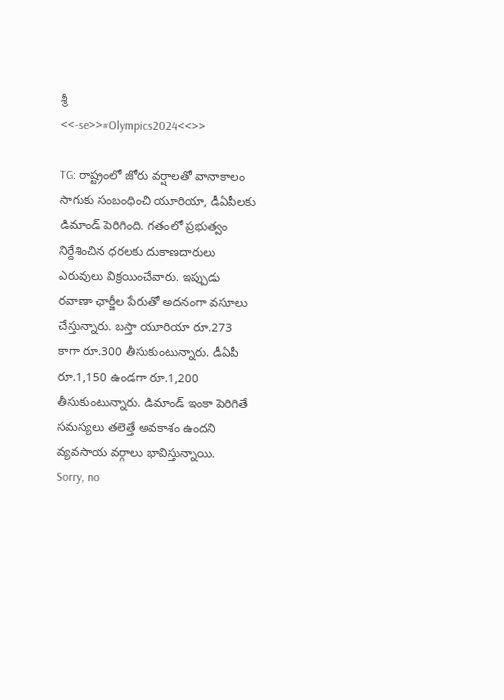శ్రీ
<<-se>>#Olympics2024<<>>

TG: రాష్ట్రంలో జోరు వర్షాలతో వానాకాలం సాగుకు సంబంధించి యూరియా, డీఏపీలకు డిమాండ్ పెరిగింది. గతంలో ప్రభుత్వం నిర్దేశించిన ధరలకు దుకాణదారులు ఎరువులు విక్రయించేవారు. ఇప్పుడు రవాణా ఛార్జీల పేరుతో అదనంగా వసూలు చేస్తున్నారు. బస్తా యూరియా రూ.273 కాగా రూ.300 తీసుకుంటున్నారు. డీఏపీ రూ.1,150 ఉండగా రూ.1,200 తీసుకుంటున్నారు. డిమాండ్ ఇంకా పెరిగితే సమస్యలు తలెత్తే అవకాశం ఉందని వ్యవసాయ వర్గాలు భావిస్తున్నాయి.
Sorry, no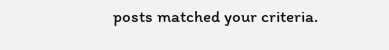posts matched your criteria.